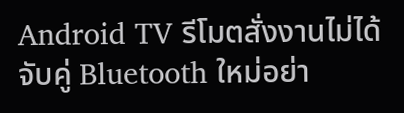Android TV รีโมตสั่งงานไม่ได้ จับคู่ Bluetooth ใหม่อย่า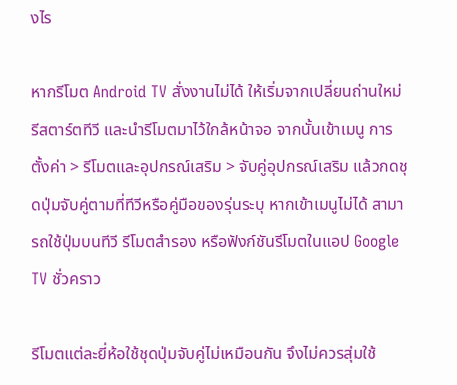งไร

หากรีโมต Android TV สั่งงานไม่ได้ ให้เริ่มจากเปลี่ยนถ่านใหม่ รีสตาร์ตทีวี และนำรีโมตมาไว้ใกล้หน้าจอ จากนั้นเข้าเมนู การตั้งค่า > รีโมตและอุปกรณ์เสริม > จับคู่อุปกรณ์เสริม แล้วกดชุดปุ่มจับคู่ตามที่ทีวีหรือคู่มือของรุ่นระบุ หากเข้าเมนูไม่ได้ สามารถใช้ปุ่มบนทีวี รีโมตสำรอง หรือฟังก์ชันรีโมตในแอป Google TV ชั่วคราว

รีโมตแต่ละยี่ห้อใช้ชุดปุ่มจับคู่ไม่เหมือนกัน จึงไม่ควรสุ่มใช้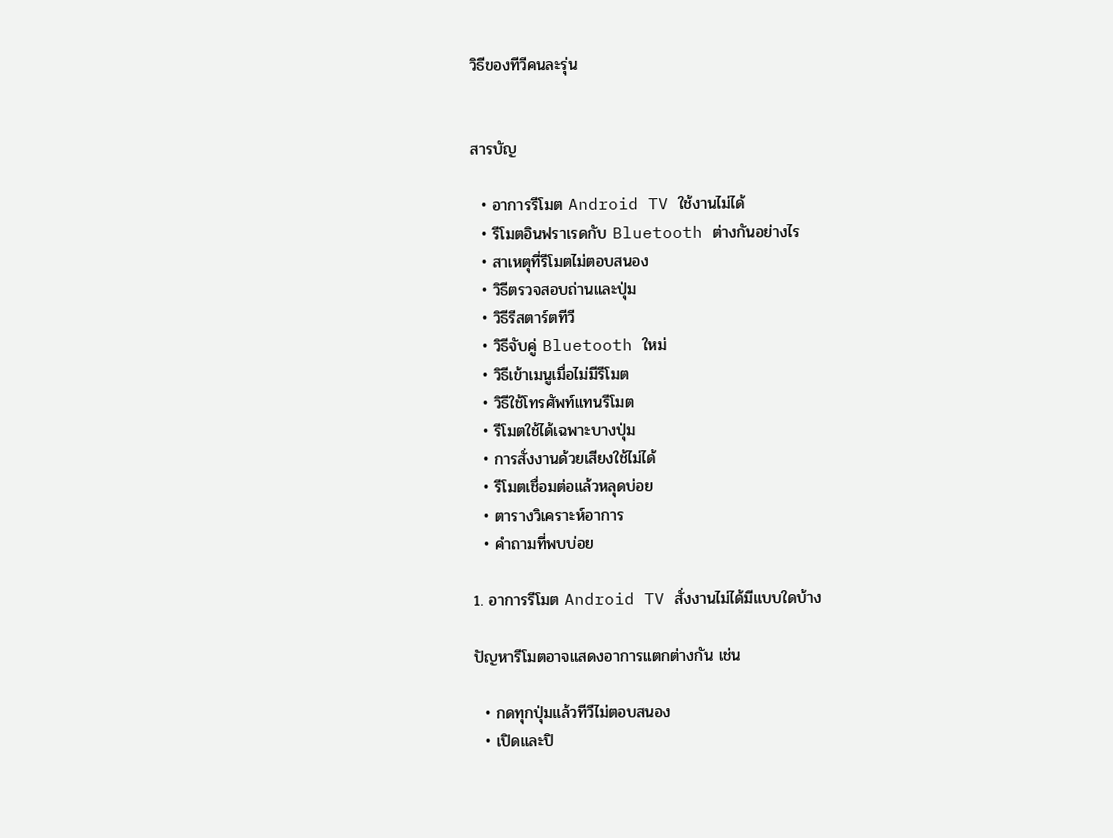วิธีของทีวีคนละรุ่น


สารบัญ

  • อาการรีโมต Android TV ใช้งานไม่ได้
  • รีโมตอินฟราเรดกับ Bluetooth ต่างกันอย่างไร
  • สาเหตุที่รีโมตไม่ตอบสนอง
  • วิธีตรวจสอบถ่านและปุ่ม
  • วิธีรีสตาร์ตทีวี
  • วิธีจับคู่ Bluetooth ใหม่
  • วิธีเข้าเมนูเมื่อไม่มีรีโมต
  • วิธีใช้โทรศัพท์แทนรีโมต
  • รีโมตใช้ได้เฉพาะบางปุ่ม
  • การสั่งงานด้วยเสียงใช้ไม่ได้
  • รีโมตเชื่อมต่อแล้วหลุดบ่อย
  • ตารางวิเคราะห์อาการ
  • คำถามที่พบบ่อย

1. อาการรีโมต Android TV สั่งงานไม่ได้มีแบบใดบ้าง

ปัญหารีโมตอาจแสดงอาการแตกต่างกัน เช่น

  • กดทุกปุ่มแล้วทีวีไม่ตอบสนอง
  • เปิดและปิ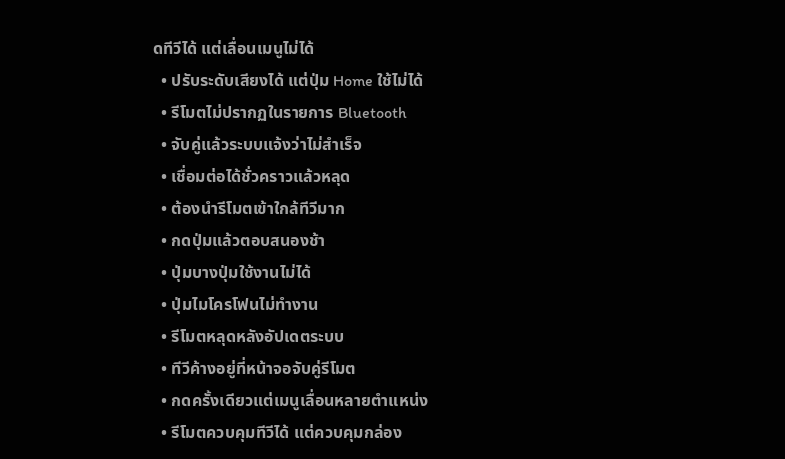ดทีวีได้ แต่เลื่อนเมนูไม่ได้
  • ปรับระดับเสียงได้ แต่ปุ่ม Home ใช้ไม่ได้
  • รีโมตไม่ปรากฏในรายการ Bluetooth
  • จับคู่แล้วระบบแจ้งว่าไม่สำเร็จ
  • เชื่อมต่อได้ชั่วคราวแล้วหลุด
  • ต้องนำรีโมตเข้าใกล้ทีวีมาก
  • กดปุ่มแล้วตอบสนองช้า
  • ปุ่มบางปุ่มใช้งานไม่ได้
  • ปุ่มไมโครโฟนไม่ทำงาน
  • รีโมตหลุดหลังอัปเดตระบบ
  • ทีวีค้างอยู่ที่หน้าจอจับคู่รีโมต
  • กดครั้งเดียวแต่เมนูเลื่อนหลายตำแหน่ง
  • รีโมตควบคุมทีวีได้ แต่ควบคุมกล่อง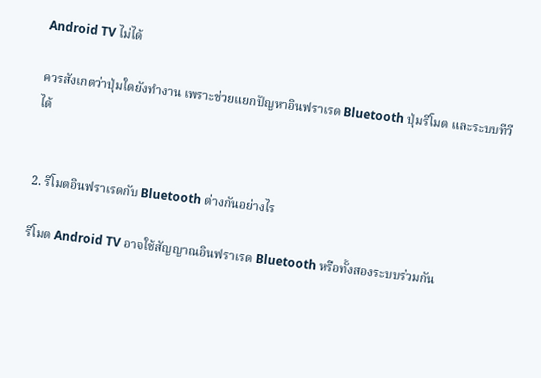Android TV ไม่ได้

ควรสังเกตว่าปุ่มใดยังทำงาน เพราะช่วยแยกปัญหาอินฟราเรด Bluetooth ปุ่มรีโมต และระบบทีวีได้


2. รีโมตอินฟราเรดกับ Bluetooth ต่างกันอย่างไร

รีโมต Android TV อาจใช้สัญญาณอินฟราเรด Bluetooth หรือทั้งสองระบบร่วมกัน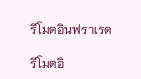รีโมตอินฟราเรด

รีโมตอิ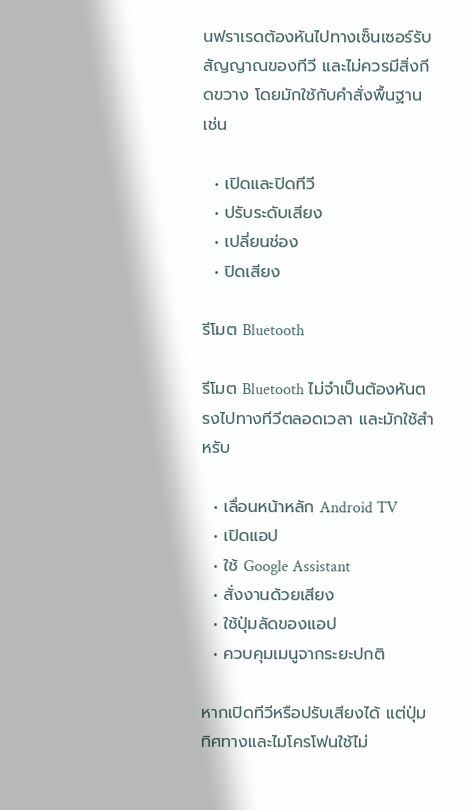นฟราเรดต้องหันไปทางเซ็นเซอร์รับสัญญาณของทีวี และไม่ควรมีสิ่งกีดขวาง โดยมักใช้กับคำสั่งพื้นฐาน เช่น

  • เปิดและปิดทีวี
  • ปรับระดับเสียง
  • เปลี่ยนช่อง
  • ปิดเสียง

รีโมต Bluetooth

รีโมต Bluetooth ไม่จำเป็นต้องหันตรงไปทางทีวีตลอดเวลา และมักใช้สำหรับ

  • เลื่อนหน้าหลัก Android TV
  • เปิดแอป
  • ใช้ Google Assistant
  • สั่งงานด้วยเสียง
  • ใช้ปุ่มลัดของแอป
  • ควบคุมเมนูจากระยะปกติ

หากเปิดทีวีหรือปรับเสียงได้ แต่ปุ่มทิศทางและไมโครโฟนใช้ไม่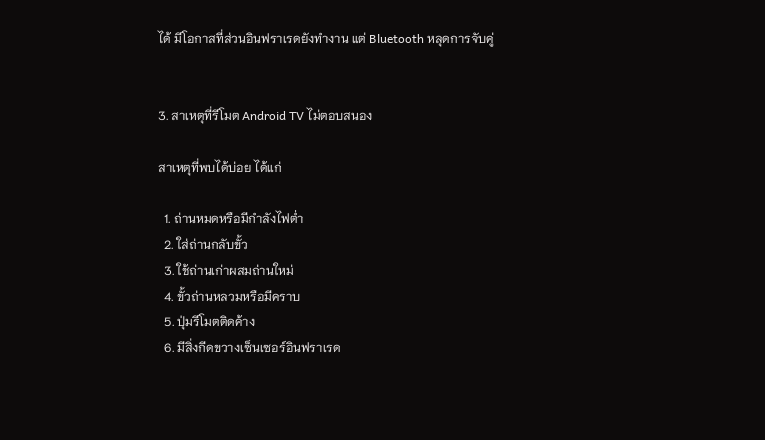ได้ มีโอกาสที่ส่วนอินฟราเรดยังทำงาน แต่ Bluetooth หลุดการจับคู่


3. สาเหตุที่รีโมต Android TV ไม่ตอบสนอง

สาเหตุที่พบได้บ่อย ได้แก่

  1. ถ่านหมดหรือมีกำลังไฟต่ำ
  2. ใส่ถ่านกลับขั้ว
  3. ใช้ถ่านเก่าผสมถ่านใหม่
  4. ขั้วถ่านหลวมหรือมีคราบ
  5. ปุ่มรีโมตติดค้าง
  6. มีสิ่งกีดขวางเซ็นเซอร์อินฟราเรด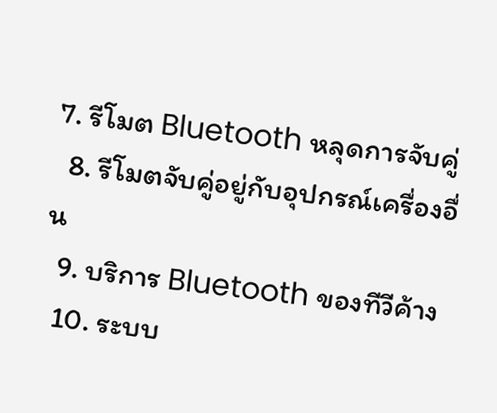7. รีโมต Bluetooth หลุดการจับคู่
  8. รีโมตจับคู่อยู่กับอุปกรณ์เครื่องอื่น
  9. บริการ Bluetooth ของทีวีค้าง
  10. ระบบ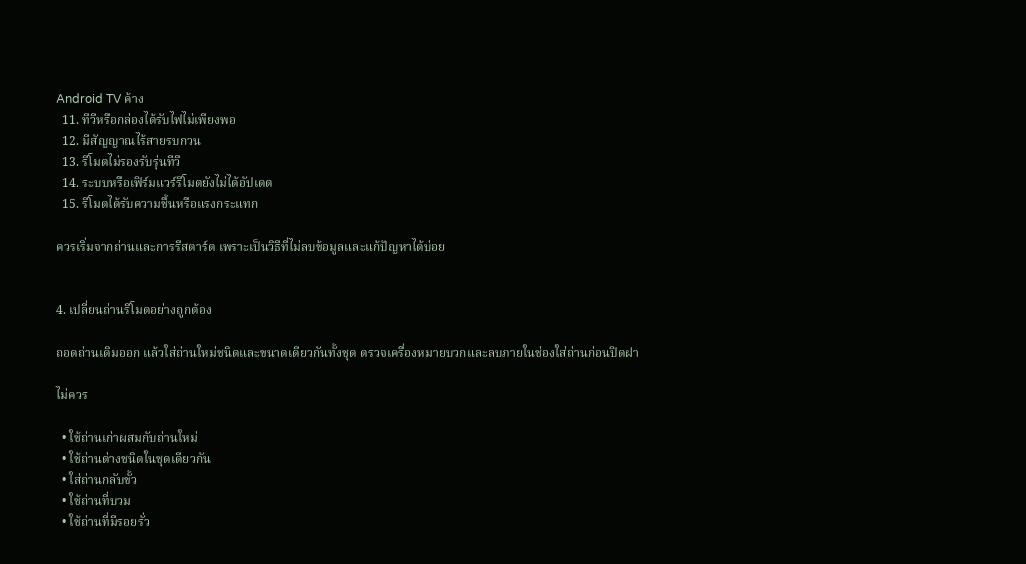Android TV ค้าง
  11. ทีวีหรือกล่องได้รับไฟไม่เพียงพอ
  12. มีสัญญาณไร้สายรบกวน
  13. รีโมตไม่รองรับรุ่นทีวี
  14. ระบบหรือเฟิร์มแวร์รีโมตยังไม่ได้อัปเดต
  15. รีโมตได้รับความชื้นหรือแรงกระแทก

ควรเริ่มจากถ่านและการรีสตาร์ต เพราะเป็นวิธีที่ไม่ลบข้อมูลและแก้ปัญหาได้บ่อย


4. เปลี่ยนถ่านรีโมตอย่างถูกต้อง

ถอดถ่านเดิมออก แล้วใส่ถ่านใหม่ชนิดและขนาดเดียวกันทั้งชุด ตรวจเครื่องหมายบวกและลบภายในช่องใส่ถ่านก่อนปิดฝา

ไม่ควร

  • ใช้ถ่านเก่าผสมกับถ่านใหม่
  • ใช้ถ่านต่างชนิดในชุดเดียวกัน
  • ใส่ถ่านกลับขั้ว
  • ใช้ถ่านที่บวม
  • ใช้ถ่านที่มีรอยรั่ว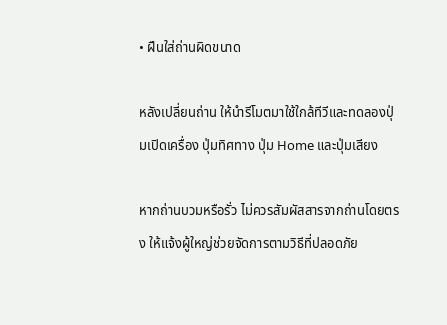• ฝืนใส่ถ่านผิดขนาด

หลังเปลี่ยนถ่าน ให้นำรีโมตมาใช้ใกล้ทีวีและทดลองปุ่มเปิดเครื่อง ปุ่มทิศทาง ปุ่ม Home และปุ่มเสียง

หากถ่านบวมหรือรั่ว ไม่ควรสัมผัสสารจากถ่านโดยตรง ให้แจ้งผู้ใหญ่ช่วยจัดการตามวิธีที่ปลอดภัย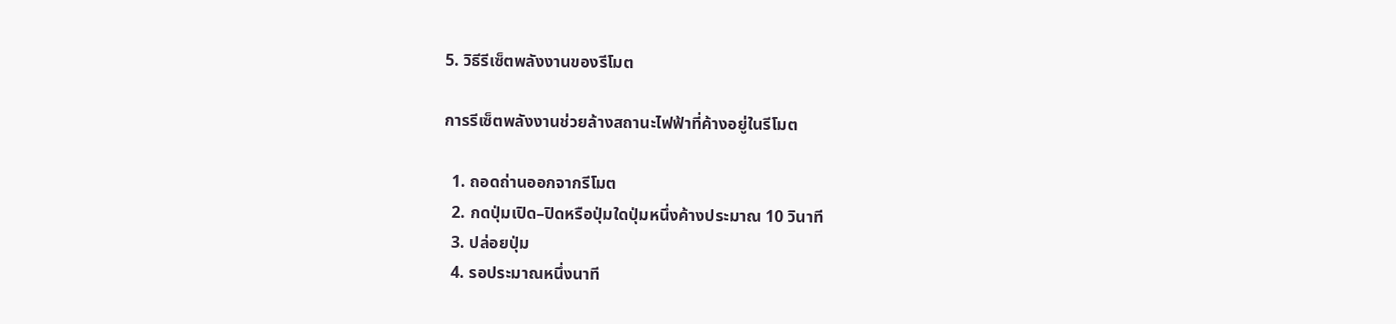5. วิธีรีเซ็ตพลังงานของรีโมต

การรีเซ็ตพลังงานช่วยล้างสถานะไฟฟ้าที่ค้างอยู่ในรีโมต

  1. ถอดถ่านออกจากรีโมต
  2. กดปุ่มเปิด–ปิดหรือปุ่มใดปุ่มหนึ่งค้างประมาณ 10 วินาที
  3. ปล่อยปุ่ม
  4. รอประมาณหนึ่งนาที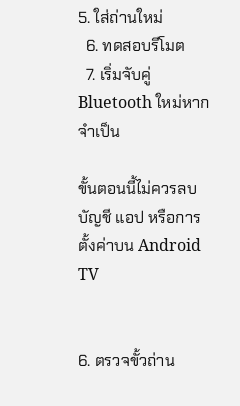5. ใส่ถ่านใหม่
  6. ทดสอบรีโมต
  7. เริ่มจับคู่ Bluetooth ใหม่หากจำเป็น

ขั้นตอนนี้ไม่ควรลบบัญชี แอป หรือการตั้งค่าบน Android TV


6. ตรวจขั้วถ่าน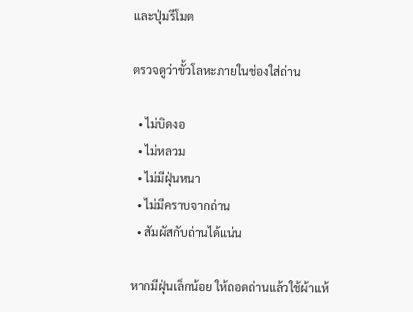และปุ่มรีโมต

ตรวจดูว่าขั้วโลหะภายในช่องใส่ถ่าน

  • ไม่บิดงอ
  • ไม่หลวม
  • ไม่มีฝุ่นหนา
  • ไม่มีคราบจากถ่าน
  • สัมผัสกับถ่านได้แน่น

หากมีฝุ่นเล็กน้อย ให้ถอดถ่านแล้วใช้ผ้าแห้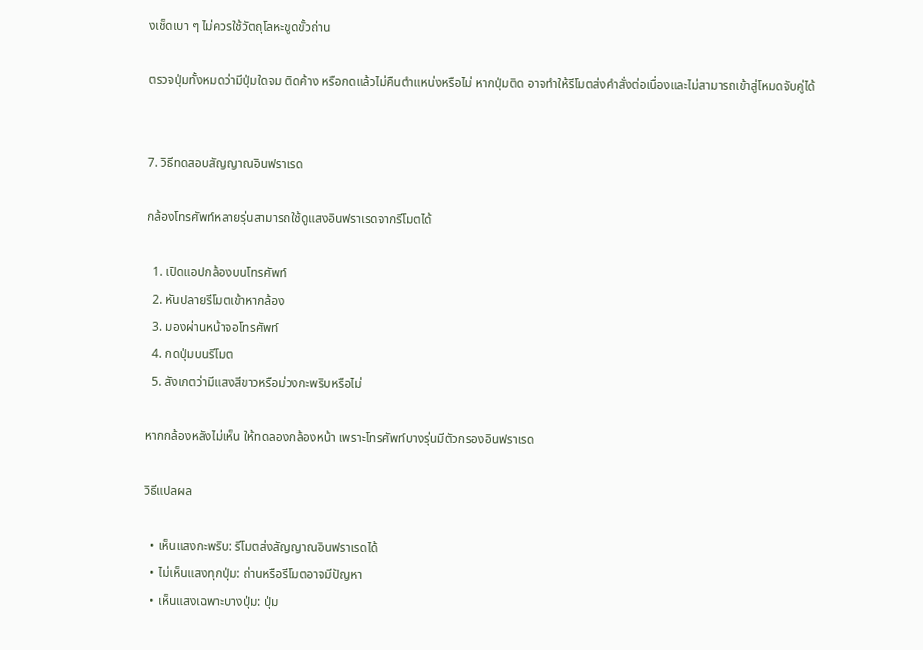งเช็ดเบา ๆ ไม่ควรใช้วัตถุโลหะขูดขั้วถ่าน

ตรวจปุ่มทั้งหมดว่ามีปุ่มใดจม ติดค้าง หรือกดแล้วไม่คืนตำแหน่งหรือไม่ หากปุ่มติด อาจทำให้รีโมตส่งคำสั่งต่อเนื่องและไม่สามารถเข้าสู่โหมดจับคู่ได้


7. วิธีทดสอบสัญญาณอินฟราเรด

กล้องโทรศัพท์หลายรุ่นสามารถใช้ดูแสงอินฟราเรดจากรีโมตได้

  1. เปิดแอปกล้องบนโทรศัพท์
  2. หันปลายรีโมตเข้าหากล้อง
  3. มองผ่านหน้าจอโทรศัพท์
  4. กดปุ่มบนรีโมต
  5. สังเกตว่ามีแสงสีขาวหรือม่วงกะพริบหรือไม่

หากกล้องหลังไม่เห็น ให้ทดลองกล้องหน้า เพราะโทรศัพท์บางรุ่นมีตัวกรองอินฟราเรด

วิธีแปลผล

  • เห็นแสงกะพริบ: รีโมตส่งสัญญาณอินฟราเรดได้
  • ไม่เห็นแสงทุกปุ่ม: ถ่านหรือรีโมตอาจมีปัญหา
  • เห็นแสงเฉพาะบางปุ่ม: ปุ่ม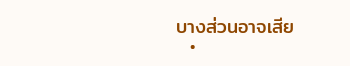บางส่วนอาจเสีย
  •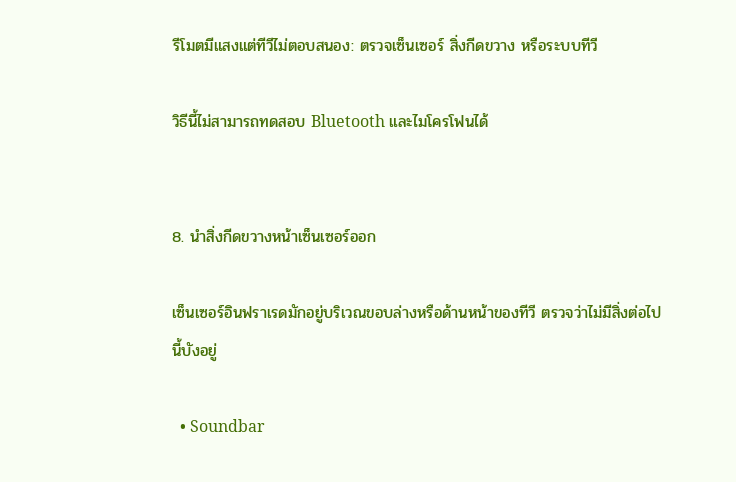รีโมตมีแสงแต่ทีวีไม่ตอบสนอง: ตรวจเซ็นเซอร์ สิ่งกีดขวาง หรือระบบทีวี

วิธีนี้ไม่สามารถทดสอบ Bluetooth และไมโครโฟนได้


8. นำสิ่งกีดขวางหน้าเซ็นเซอร์ออก

เซ็นเซอร์อินฟราเรดมักอยู่บริเวณขอบล่างหรือด้านหน้าของทีวี ตรวจว่าไม่มีสิ่งต่อไปนี้บังอยู่

  • Soundbar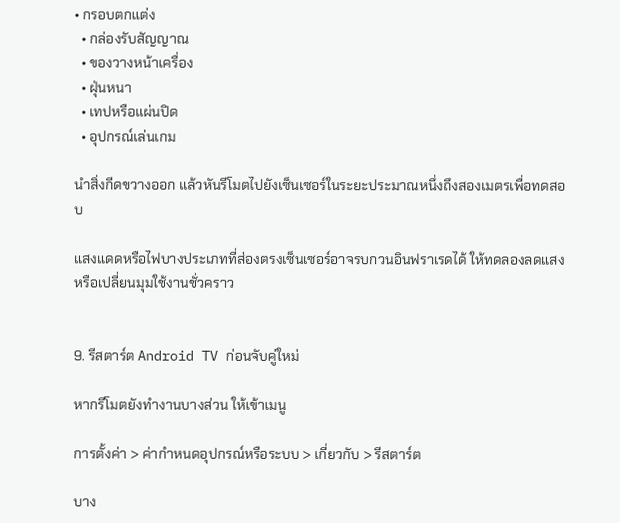• กรอบตกแต่ง
  • กล่องรับสัญญาณ
  • ของวางหน้าเครื่อง
  • ฝุ่นหนา
  • เทปหรือแผ่นปิด
  • อุปกรณ์เล่นเกม

นำสิ่งกีดขวางออก แล้วหันรีโมตไปยังเซ็นเซอร์ในระยะประมาณหนึ่งถึงสองเมตรเพื่อทดสอบ

แสงแดดหรือไฟบางประเภทที่ส่องตรงเซ็นเซอร์อาจรบกวนอินฟราเรดได้ ให้ทดลองลดแสงหรือเปลี่ยนมุมใช้งานชั่วคราว


9. รีสตาร์ต Android TV ก่อนจับคู่ใหม่

หากรีโมตยังทำงานบางส่วน ให้เข้าเมนู

การตั้งค่า > ค่ากำหนดอุปกรณ์หรือระบบ > เกี่ยวกับ > รีสตาร์ต

บาง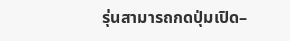รุ่นสามารถกดปุ่มเปิด–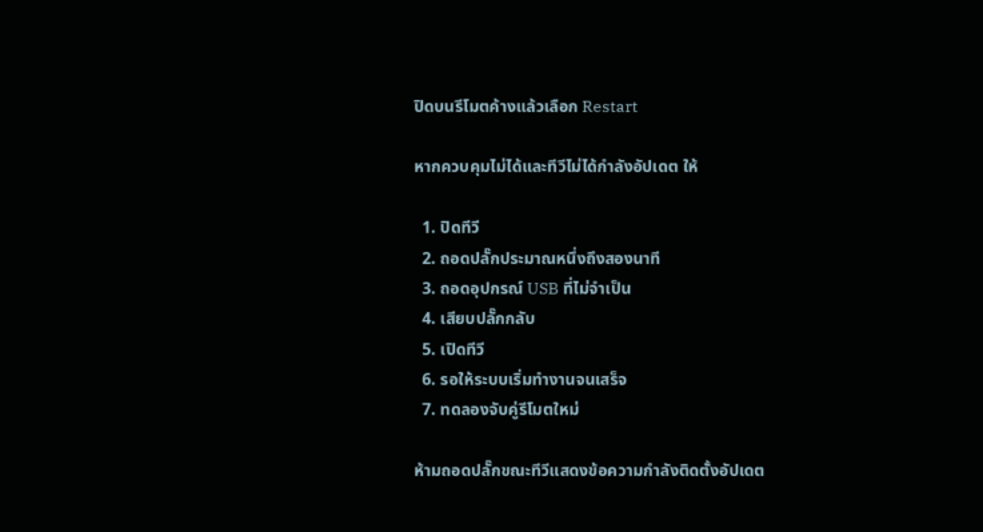ปิดบนรีโมตค้างแล้วเลือก Restart

หากควบคุมไม่ได้และทีวีไม่ได้กำลังอัปเดต ให้

  1. ปิดทีวี
  2. ถอดปลั๊กประมาณหนึ่งถึงสองนาที
  3. ถอดอุปกรณ์ USB ที่ไม่จำเป็น
  4. เสียบปลั๊กกลับ
  5. เปิดทีวี
  6. รอให้ระบบเริ่มทำงานจนเสร็จ
  7. ทดลองจับคู่รีโมตใหม่

ห้ามถอดปลั๊กขณะทีวีแสดงข้อความกำลังติดตั้งอัปเดต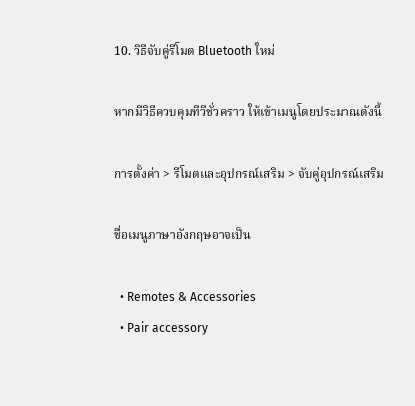10. วิธีจับคู่รีโมต Bluetooth ใหม่

หากมีวิธีควบคุมทีวีชั่วคราว ให้เข้าเมนูโดยประมาณดังนี้

การตั้งค่า > รีโมตและอุปกรณ์เสริม > จับคู่อุปกรณ์เสริม

ชื่อเมนูภาษาอังกฤษอาจเป็น

  • Remotes & Accessories
  • Pair accessory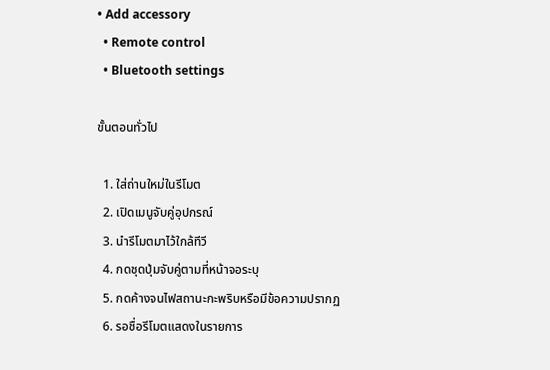• Add accessory
  • Remote control
  • Bluetooth settings

ขั้นตอนทั่วไป

  1. ใส่ถ่านใหม่ในรีโมต
  2. เปิดเมนูจับคู่อุปกรณ์
  3. นำรีโมตมาไว้ใกล้ทีวี
  4. กดชุดปุ่มจับคู่ตามที่หน้าจอระบุ
  5. กดค้างจนไฟสถานะกะพริบหรือมีข้อความปรากฏ
  6. รอชื่อรีโมตแสดงในรายการ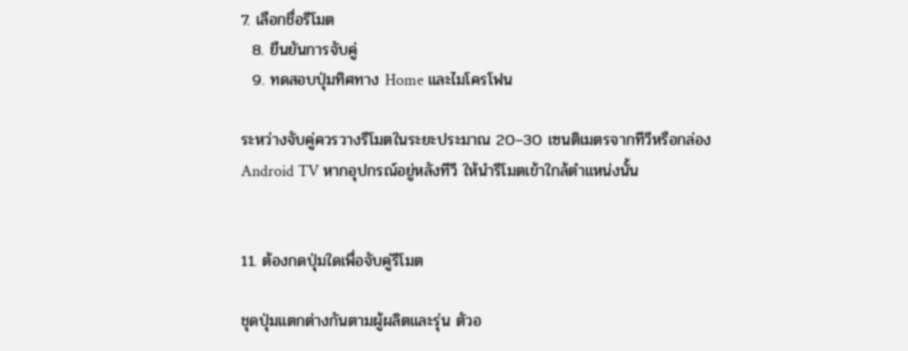7. เลือกชื่อรีโมต
  8. ยืนยันการจับคู่
  9. ทดสอบปุ่มทิศทาง Home และไมโครโฟน

ระหว่างจับคู่ควรวางรีโมตในระยะประมาณ 20–30 เซนติเมตรจากทีวีหรือกล่อง Android TV หากอุปกรณ์อยู่หลังทีวี ให้นำรีโมตเข้าใกล้ตำแหน่งนั้น


11. ต้องกดปุ่มใดเพื่อจับคู่รีโมต

ชุดปุ่มแตกต่างกันตามผู้ผลิตและรุ่น ตัวอ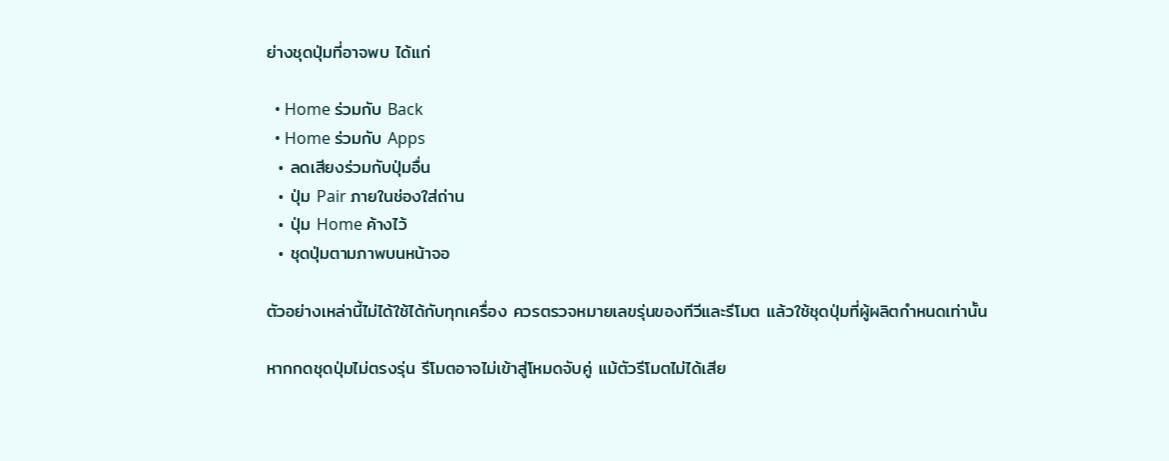ย่างชุดปุ่มที่อาจพบ ได้แก่

  • Home ร่วมกับ Back
  • Home ร่วมกับ Apps
  • ลดเสียงร่วมกับปุ่มอื่น
  • ปุ่ม Pair ภายในช่องใส่ถ่าน
  • ปุ่ม Home ค้างไว้
  • ชุดปุ่มตามภาพบนหน้าจอ

ตัวอย่างเหล่านี้ไม่ได้ใช้ได้กับทุกเครื่อง ควรตรวจหมายเลขรุ่นของทีวีและรีโมต แล้วใช้ชุดปุ่มที่ผู้ผลิตกำหนดเท่านั้น

หากกดชุดปุ่มไม่ตรงรุ่น รีโมตอาจไม่เข้าสู่โหมดจับคู่ แม้ตัวรีโมตไม่ได้เสีย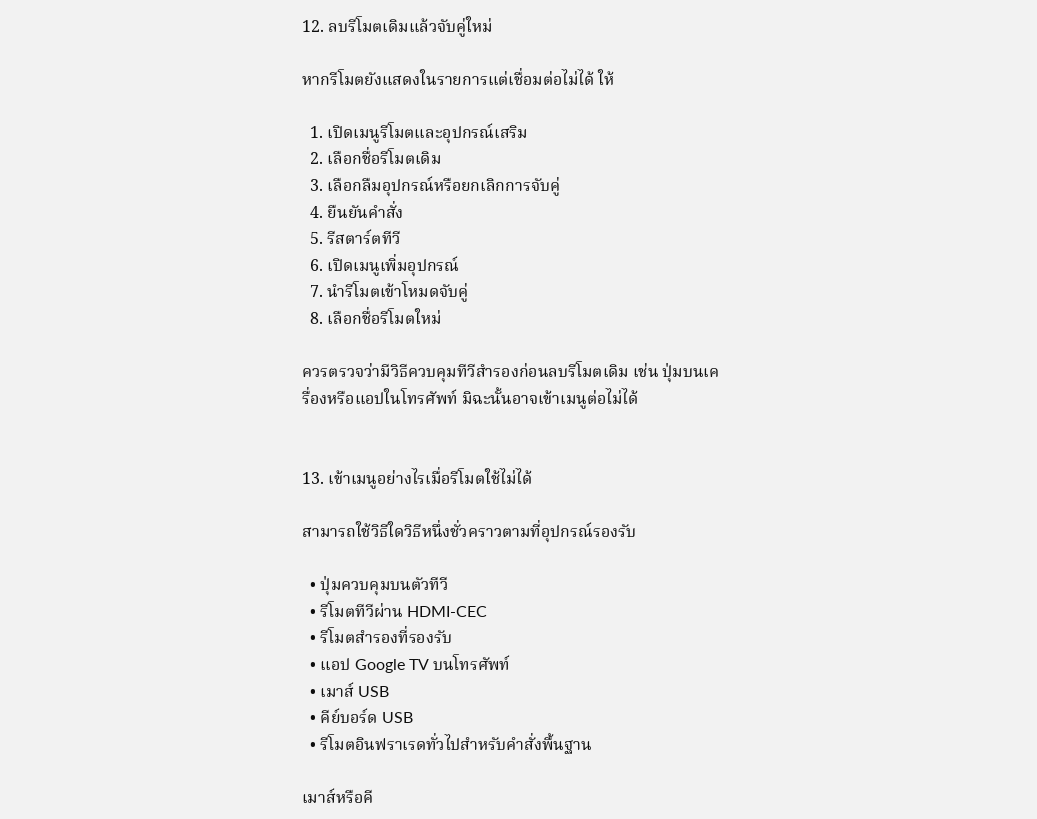12. ลบรีโมตเดิมแล้วจับคู่ใหม่

หากรีโมตยังแสดงในรายการแต่เชื่อมต่อไม่ได้ ให้

  1. เปิดเมนูรีโมตและอุปกรณ์เสริม
  2. เลือกชื่อรีโมตเดิม
  3. เลือกลืมอุปกรณ์หรือยกเลิกการจับคู่
  4. ยืนยันคำสั่ง
  5. รีสตาร์ตทีวี
  6. เปิดเมนูเพิ่มอุปกรณ์
  7. นำรีโมตเข้าโหมดจับคู่
  8. เลือกชื่อรีโมตใหม่

ควรตรวจว่ามีวิธีควบคุมทีวีสำรองก่อนลบรีโมตเดิม เช่น ปุ่มบนเครื่องหรือแอปในโทรศัพท์ มิฉะนั้นอาจเข้าเมนูต่อไม่ได้


13. เข้าเมนูอย่างไรเมื่อรีโมตใช้ไม่ได้

สามารถใช้วิธีใดวิธีหนึ่งชั่วคราวตามที่อุปกรณ์รองรับ

  • ปุ่มควบคุมบนตัวทีวี
  • รีโมตทีวีผ่าน HDMI-CEC
  • รีโมตสำรองที่รองรับ
  • แอป Google TV บนโทรศัพท์
  • เมาส์ USB
  • คีย์บอร์ด USB
  • รีโมตอินฟราเรดทั่วไปสำหรับคำสั่งพื้นฐาน

เมาส์หรือคี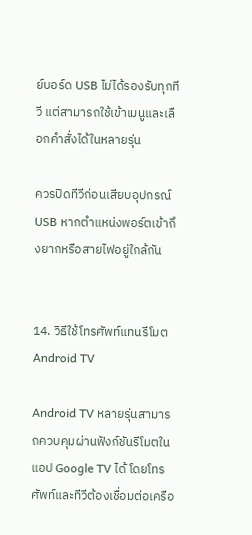ย์บอร์ด USB ไม่ได้รองรับทุกทีวี แต่สามารถใช้เข้าเมนูและเลือกคำสั่งได้ในหลายรุ่น

ควรปิดทีวีก่อนเสียบอุปกรณ์ USB หากตำแหน่งพอร์ตเข้าถึงยากหรือสายไฟอยู่ใกล้กัน


14. วิธีใช้โทรศัพท์แทนรีโมต Android TV

Android TV หลายรุ่นสามารถควบคุมผ่านฟังก์ชันรีโมตในแอป Google TV ได้ โดยโทรศัพท์และทีวีต้องเชื่อมต่อเครือ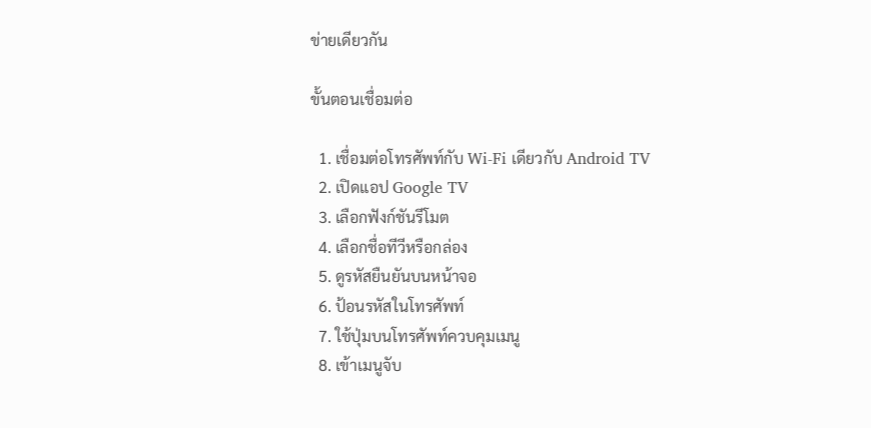ข่ายเดียวกัน

ขั้นตอนเชื่อมต่อ

  1. เชื่อมต่อโทรศัพท์กับ Wi-Fi เดียวกับ Android TV
  2. เปิดแอป Google TV
  3. เลือกฟังก์ชันรีโมต
  4. เลือกชื่อทีวีหรือกล่อง
  5. ดูรหัสยืนยันบนหน้าจอ
  6. ป้อนรหัสในโทรศัพท์
  7. ใช้ปุ่มบนโทรศัพท์ควบคุมเมนู
  8. เข้าเมนูจับ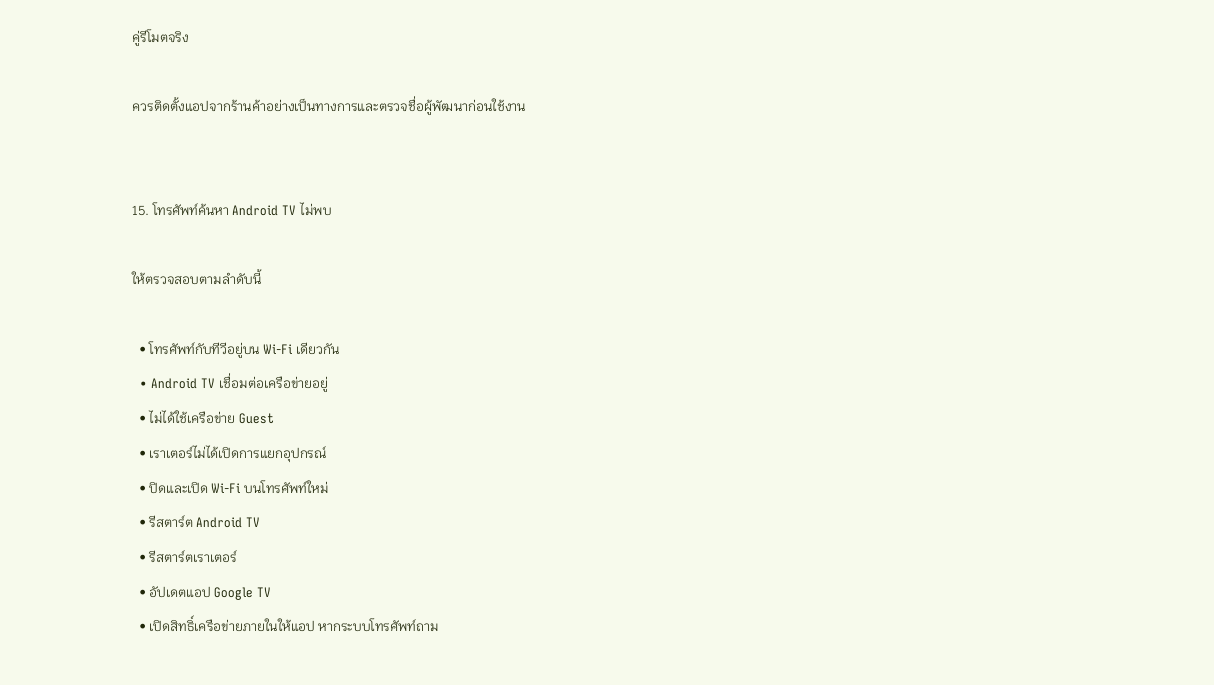คู่รีโมตจริง

ควรติดตั้งแอปจากร้านค้าอย่างเป็นทางการและตรวจชื่อผู้พัฒนาก่อนใช้งาน


15. โทรศัพท์ค้นหา Android TV ไม่พบ

ให้ตรวจสอบตามลำดับนี้

  • โทรศัพท์กับทีวีอยู่บน Wi-Fi เดียวกัน
  • Android TV เชื่อมต่อเครือข่ายอยู่
  • ไม่ได้ใช้เครือข่าย Guest
  • เราเตอร์ไม่ได้เปิดการแยกอุปกรณ์
  • ปิดและเปิด Wi-Fi บนโทรศัพท์ใหม่
  • รีสตาร์ต Android TV
  • รีสตาร์ตเราเตอร์
  • อัปเดตแอป Google TV
  • เปิดสิทธิ์เครือข่ายภายในให้แอป หากระบบโทรศัพท์ถาม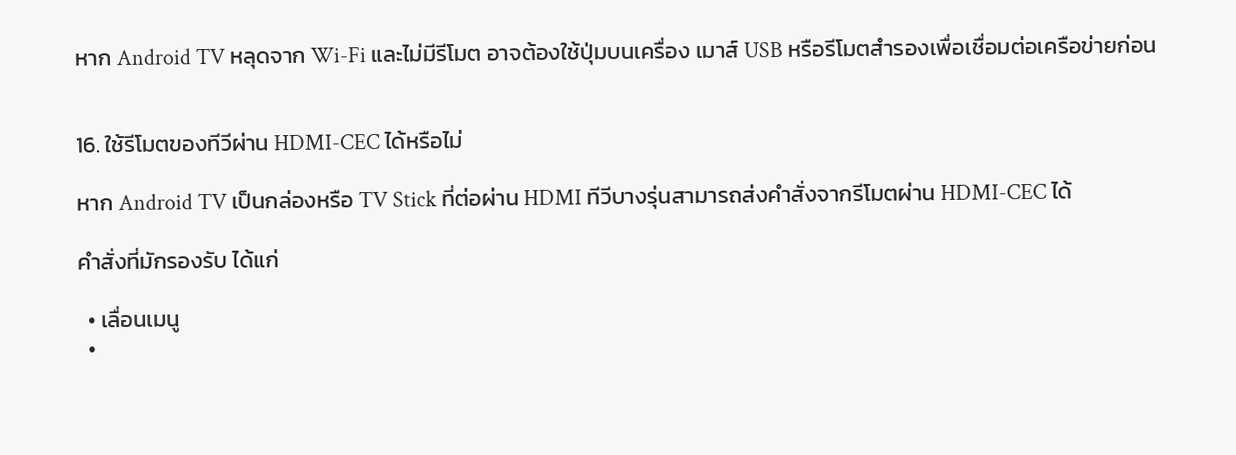หาก Android TV หลุดจาก Wi-Fi และไม่มีรีโมต อาจต้องใช้ปุ่มบนเครื่อง เมาส์ USB หรือรีโมตสำรองเพื่อเชื่อมต่อเครือข่ายก่อน


16. ใช้รีโมตของทีวีผ่าน HDMI-CEC ได้หรือไม่

หาก Android TV เป็นกล่องหรือ TV Stick ที่ต่อผ่าน HDMI ทีวีบางรุ่นสามารถส่งคำสั่งจากรีโมตผ่าน HDMI-CEC ได้

คำสั่งที่มักรองรับ ได้แก่

  • เลื่อนเมนู
  •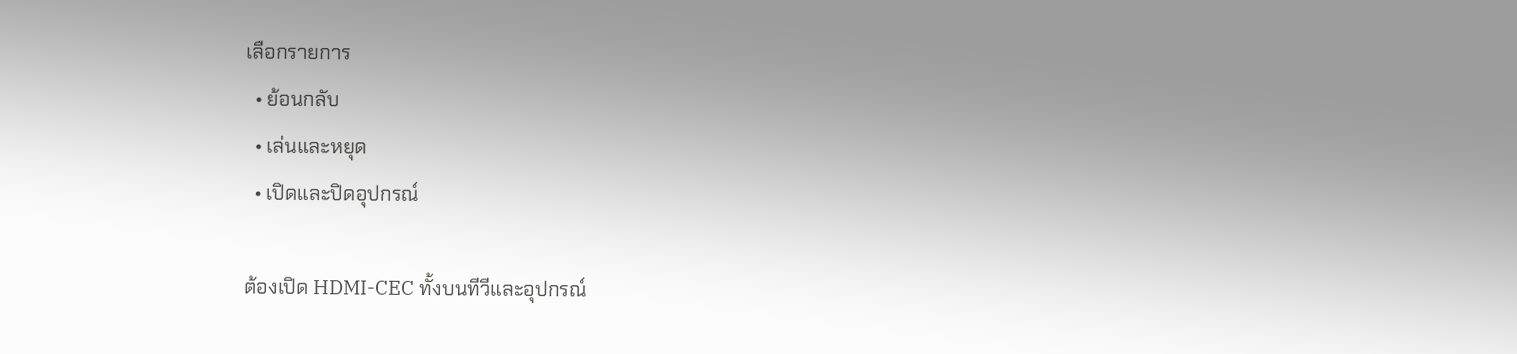เลือกรายการ
  • ย้อนกลับ
  • เล่นและหยุด
  • เปิดและปิดอุปกรณ์

ต้องเปิด HDMI-CEC ทั้งบนทีวีและอุปกรณ์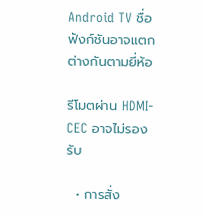Android TV ชื่อฟังก์ชันอาจแตกต่างกันตามยี่ห้อ

รีโมตผ่าน HDMI-CEC อาจไม่รองรับ

  • การสั่ง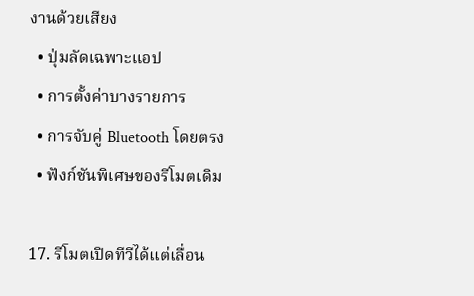งานด้วยเสียง
  • ปุ่มลัดเฉพาะแอป
  • การตั้งค่าบางรายการ
  • การจับคู่ Bluetooth โดยตรง
  • ฟังก์ชันพิเศษของรีโมตเดิม

17. รีโมตเปิดทีวีได้แต่เลื่อน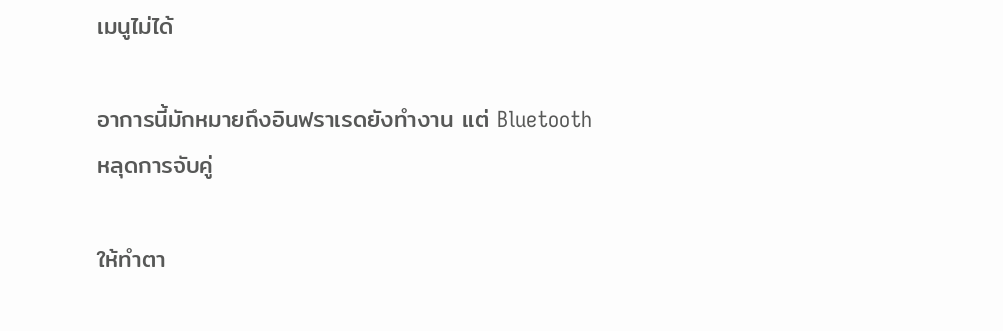เมนูไม่ได้

อาการนี้มักหมายถึงอินฟราเรดยังทำงาน แต่ Bluetooth หลุดการจับคู่

ให้ทำตา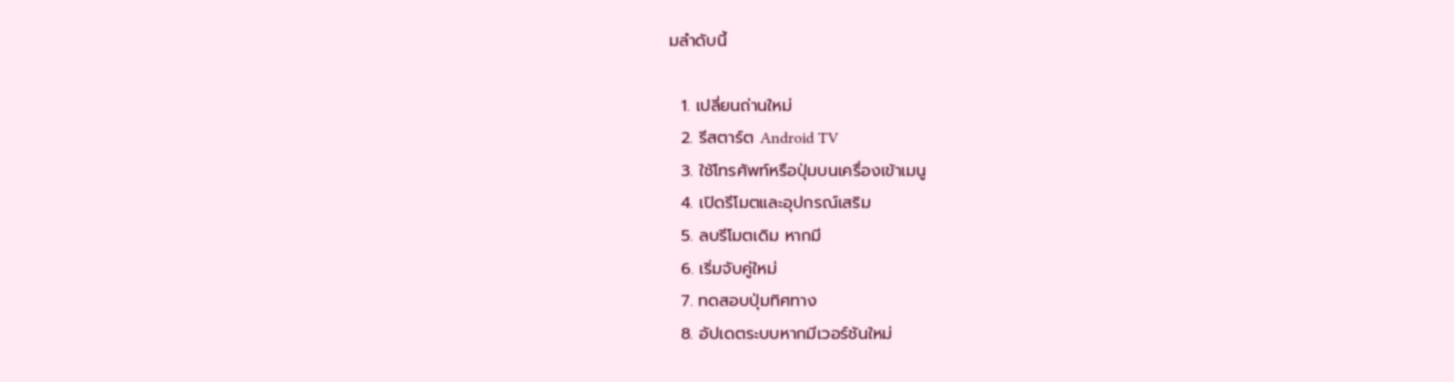มลำดับนี้

  1. เปลี่ยนถ่านใหม่
  2. รีสตาร์ต Android TV
  3. ใช้โทรศัพท์หรือปุ่มบนเครื่องเข้าเมนู
  4. เปิดรีโมตและอุปกรณ์เสริม
  5. ลบรีโมตเดิม หากมี
  6. เริ่มจับคู่ใหม่
  7. ทดสอบปุ่มทิศทาง
  8. อัปเดตระบบหากมีเวอร์ชันใหม่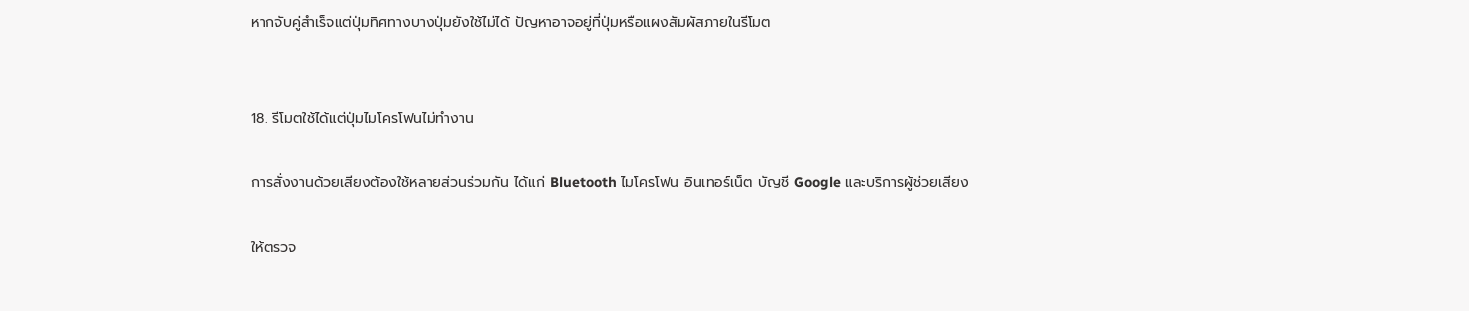หากจับคู่สำเร็จแต่ปุ่มทิศทางบางปุ่มยังใช้ไม่ได้ ปัญหาอาจอยู่ที่ปุ่มหรือแผงสัมผัสภายในรีโมต


18. รีโมตใช้ได้แต่ปุ่มไมโครโฟนไม่ทำงาน

การสั่งงานด้วยเสียงต้องใช้หลายส่วนร่วมกัน ได้แก่ Bluetooth ไมโครโฟน อินเทอร์เน็ต บัญชี Google และบริการผู้ช่วยเสียง

ให้ตรวจ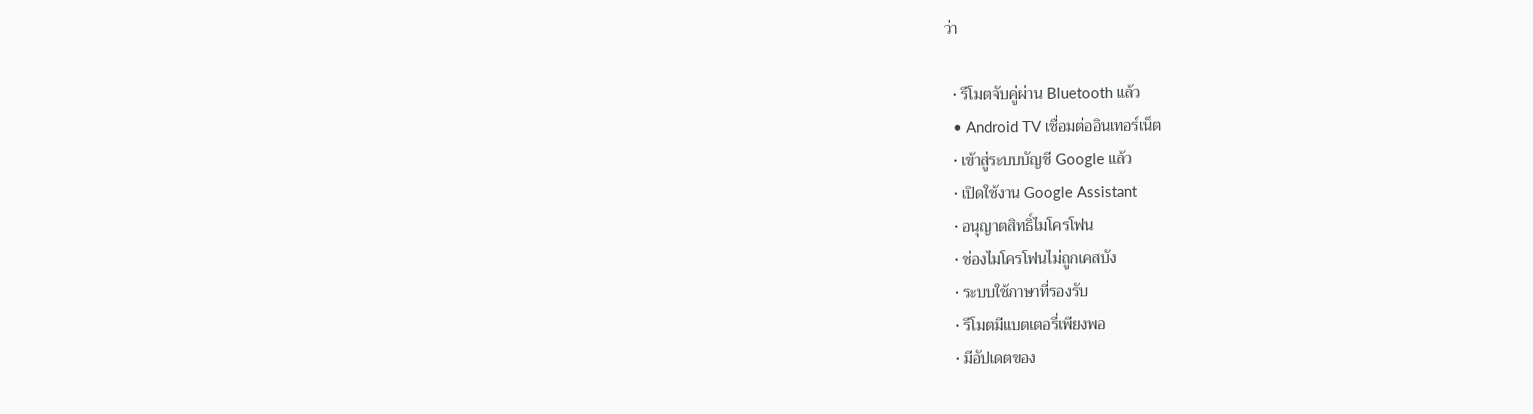ว่า

  • รีโมตจับคู่ผ่าน Bluetooth แล้ว
  • Android TV เชื่อมต่ออินเทอร์เน็ต
  • เข้าสู่ระบบบัญชี Google แล้ว
  • เปิดใช้งาน Google Assistant
  • อนุญาตสิทธิ์ไมโครโฟน
  • ช่องไมโครโฟนไม่ถูกเคสบัง
  • ระบบใช้ภาษาที่รองรับ
  • รีโมตมีแบตเตอรี่เพียงพอ
  • มีอัปเดตของ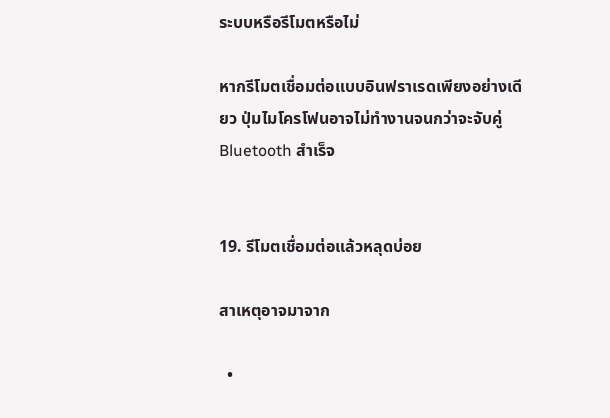ระบบหรือรีโมตหรือไม่

หากรีโมตเชื่อมต่อแบบอินฟราเรดเพียงอย่างเดียว ปุ่มไมโครโฟนอาจไม่ทำงานจนกว่าจะจับคู่ Bluetooth สำเร็จ


19. รีโมตเชื่อมต่อแล้วหลุดบ่อย

สาเหตุอาจมาจาก

  •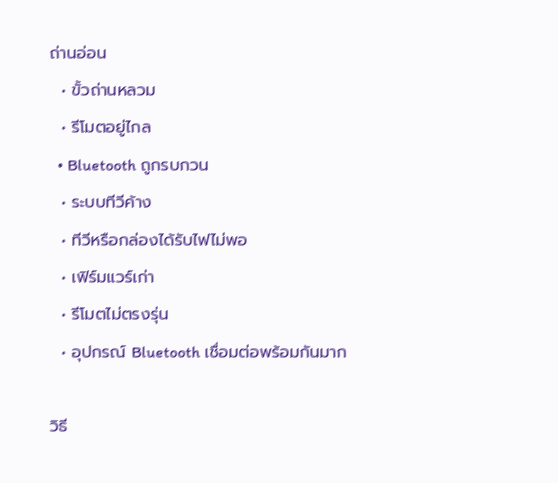ถ่านอ่อน
  • ขั้วถ่านหลวม
  • รีโมตอยู่ไกล
  • Bluetooth ถูกรบกวน
  • ระบบทีวีค้าง
  • ทีวีหรือกล่องได้รับไฟไม่พอ
  • เฟิร์มแวร์เก่า
  • รีโมตไม่ตรงรุ่น
  • อุปกรณ์ Bluetooth เชื่อมต่อพร้อมกันมาก

วิธี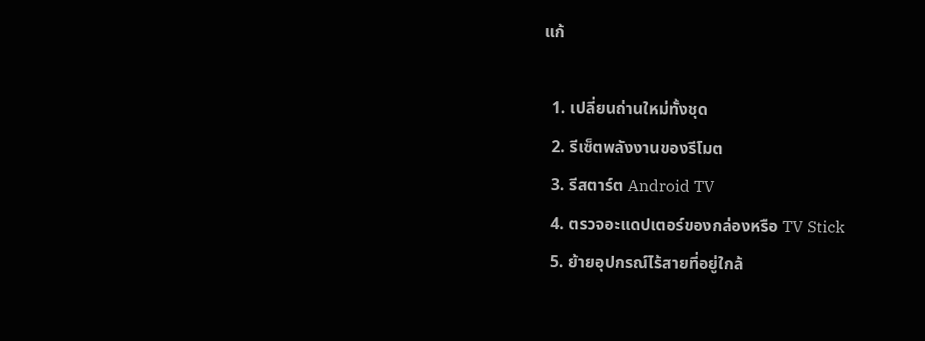แก้

  1. เปลี่ยนถ่านใหม่ทั้งชุด
  2. รีเซ็ตพลังงานของรีโมต
  3. รีสตาร์ต Android TV
  4. ตรวจอะแดปเตอร์ของกล่องหรือ TV Stick
  5. ย้ายอุปกรณ์ไร้สายที่อยู่ใกล้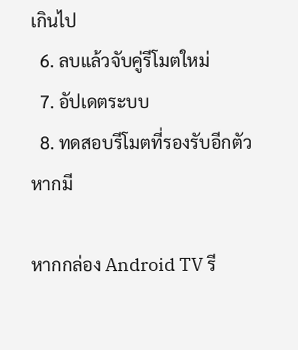เกินไป
  6. ลบแล้วจับคู่รีโมตใหม่
  7. อัปเดตระบบ
  8. ทดสอบรีโมตที่รองรับอีกตัว หากมี

หากกล่อง Android TV รี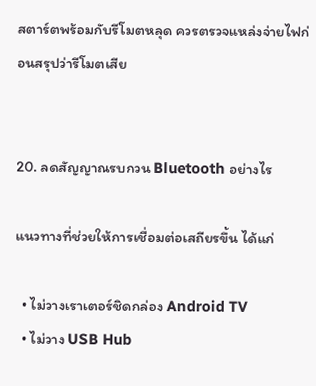สตาร์ตพร้อมกับรีโมตหลุด ควรตรวจแหล่งจ่ายไฟก่อนสรุปว่ารีโมตเสีย


20. ลดสัญญาณรบกวน Bluetooth อย่างไร

แนวทางที่ช่วยให้การเชื่อมต่อเสถียรขึ้น ได้แก่

  • ไม่วางเราเตอร์ชิดกล่อง Android TV
  • ไม่วาง USB Hub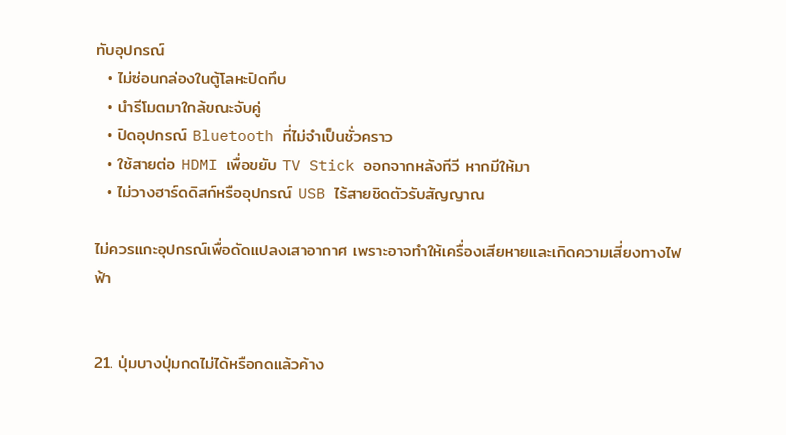ทับอุปกรณ์
  • ไม่ซ่อนกล่องในตู้โลหะปิดทึบ
  • นำรีโมตมาใกล้ขณะจับคู่
  • ปิดอุปกรณ์ Bluetooth ที่ไม่จำเป็นชั่วคราว
  • ใช้สายต่อ HDMI เพื่อขยับ TV Stick ออกจากหลังทีวี หากมีให้มา
  • ไม่วางฮาร์ดดิสก์หรืออุปกรณ์ USB ไร้สายชิดตัวรับสัญญาณ

ไม่ควรแกะอุปกรณ์เพื่อดัดแปลงเสาอากาศ เพราะอาจทำให้เครื่องเสียหายและเกิดความเสี่ยงทางไฟฟ้า


21. ปุ่มบางปุ่มกดไม่ได้หรือกดแล้วค้าง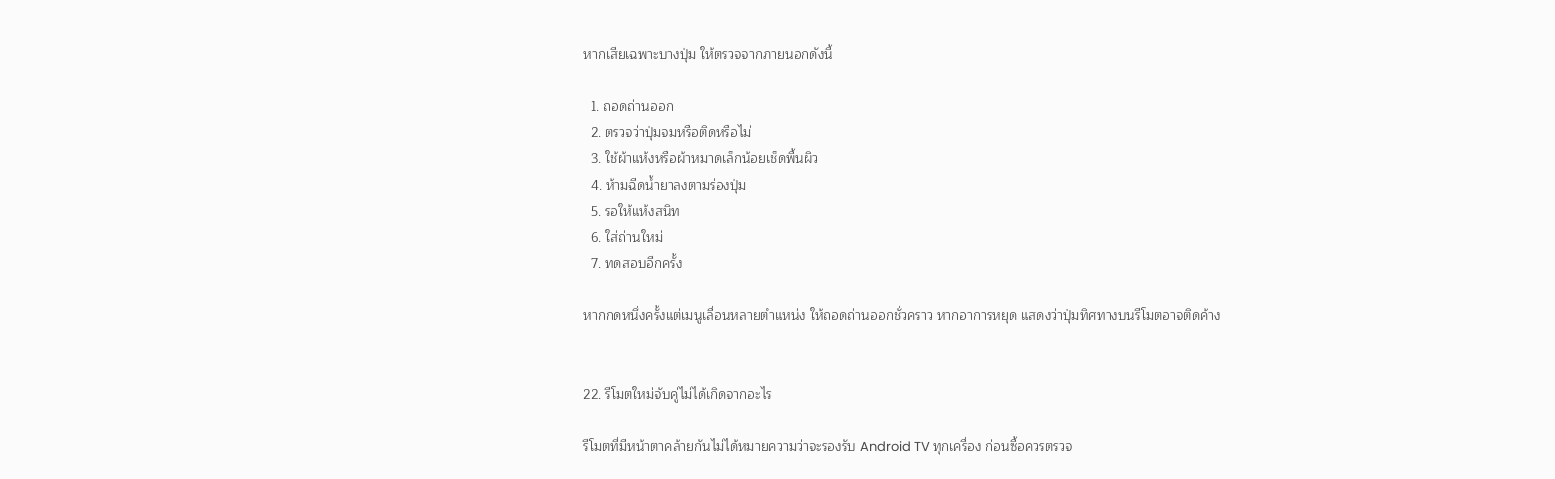หากเสียเฉพาะบางปุ่ม ให้ตรวจจากภายนอกดังนี้

  1. ถอดถ่านออก
  2. ตรวจว่าปุ่มจมหรือติดหรือไม่
  3. ใช้ผ้าแห้งหรือผ้าหมาดเล็กน้อยเช็ดพื้นผิว
  4. ห้ามฉีดน้ำยาลงตามร่องปุ่ม
  5. รอให้แห้งสนิท
  6. ใส่ถ่านใหม่
  7. ทดสอบอีกครั้ง

หากกดหนึ่งครั้งแต่เมนูเลื่อนหลายตำแหน่ง ให้ถอดถ่านออกชั่วคราว หากอาการหยุด แสดงว่าปุ่มทิศทางบนรีโมตอาจติดค้าง


22. รีโมตใหม่จับคู่ไม่ได้เกิดจากอะไร

รีโมตที่มีหน้าตาคล้ายกันไม่ได้หมายความว่าจะรองรับ Android TV ทุกเครื่อง ก่อนซื้อควรตรวจ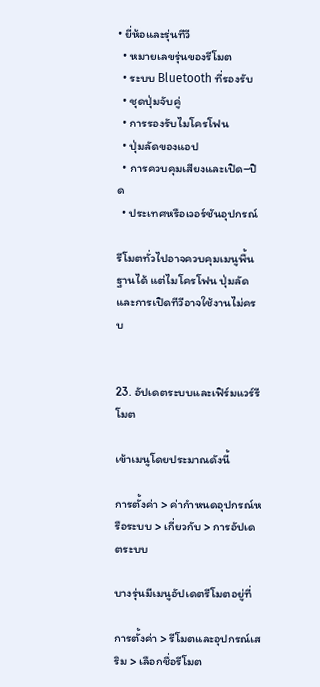• ยี่ห้อและรุ่นทีวี
  • หมายเลขรุ่นของรีโมต
  • ระบบ Bluetooth ที่รองรับ
  • ชุดปุ่มจับคู่
  • การรองรับไมโครโฟน
  • ปุ่มลัดของแอป
  • การควบคุมเสียงและเปิด–ปิด
  • ประเทศหรือเวอร์ชันอุปกรณ์

รีโมตทั่วไปอาจควบคุมเมนูพื้นฐานได้ แต่ไมโครโฟน ปุ่มลัด และการเปิดทีวีอาจใช้งานไม่ครบ


23. อัปเดตระบบและเฟิร์มแวร์รีโมต

เข้าเมนูโดยประมาณดังนี้

การตั้งค่า > ค่ากำหนดอุปกรณ์หรือระบบ > เกี่ยวกับ > การอัปเดตระบบ

บางรุ่นมีเมนูอัปเดตรีโมตอยู่ที่

การตั้งค่า > รีโมตและอุปกรณ์เสริม > เลือกชื่อรีโมต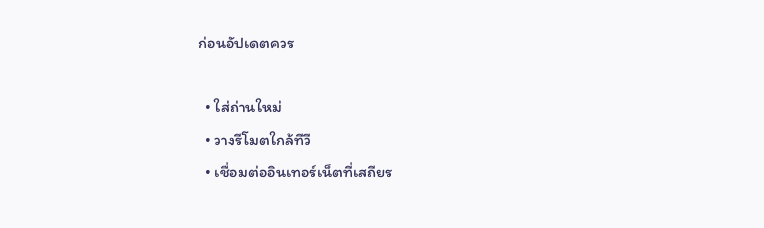ก่อนอัปเดตควร

  • ใส่ถ่านใหม่
  • วางรีโมตใกล้ทีวี
  • เชื่อมต่ออินเทอร์เน็ตที่เสถียร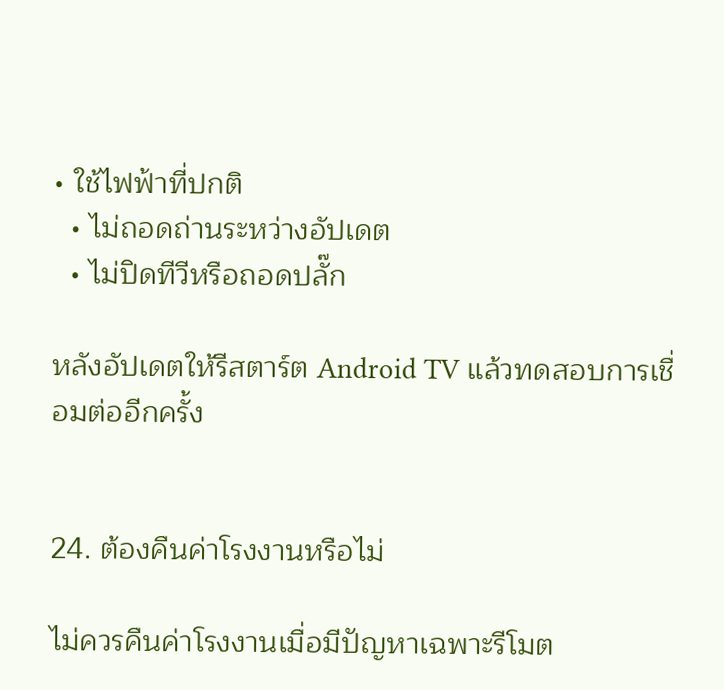• ใช้ไฟฟ้าที่ปกติ
  • ไม่ถอดถ่านระหว่างอัปเดต
  • ไม่ปิดทีวีหรือถอดปลั๊ก

หลังอัปเดตให้รีสตาร์ต Android TV แล้วทดสอบการเชื่อมต่ออีกครั้ง


24. ต้องคืนค่าโรงงานหรือไม่

ไม่ควรคืนค่าโรงงานเมื่อมีปัญหาเฉพาะรีโมต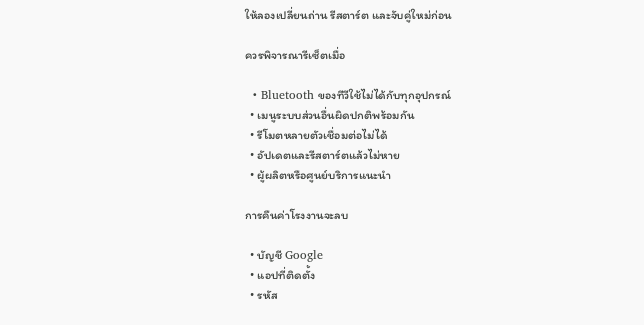ให้ลองเปลี่ยนถ่าน รีสตาร์ต และจับคู่ใหม่ก่อน

ควรพิจารณารีเซ็ตเมื่อ

  • Bluetooth ของทีวีใช้ไม่ได้กับทุกอุปกรณ์
  • เมนูระบบส่วนอื่นผิดปกติพร้อมกัน
  • รีโมตหลายตัวเชื่อมต่อไม่ได้
  • อัปเดตและรีสตาร์ตแล้วไม่หาย
  • ผู้ผลิตหรือศูนย์บริการแนะนำ

การคืนค่าโรงงานจะลบ

  • บัญชี Google
  • แอปที่ติดตั้ง
  • รหัส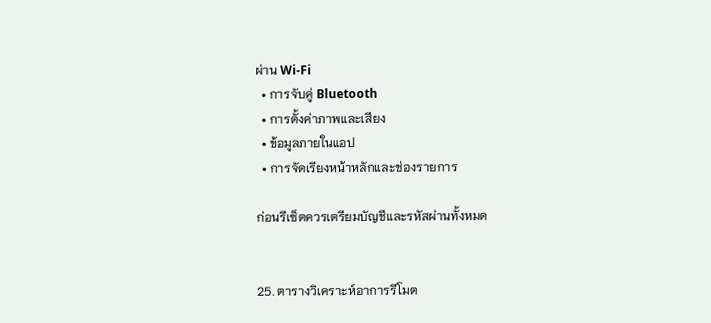ผ่าน Wi-Fi
  • การจับคู่ Bluetooth
  • การตั้งค่าภาพและเสียง
  • ข้อมูลภายในแอป
  • การจัดเรียงหน้าหลักและช่องรายการ

ก่อนรีเซ็ตควรเตรียมบัญชีและรหัสผ่านทั้งหมด


25. ตารางวิเคราะห์อาการรีโมต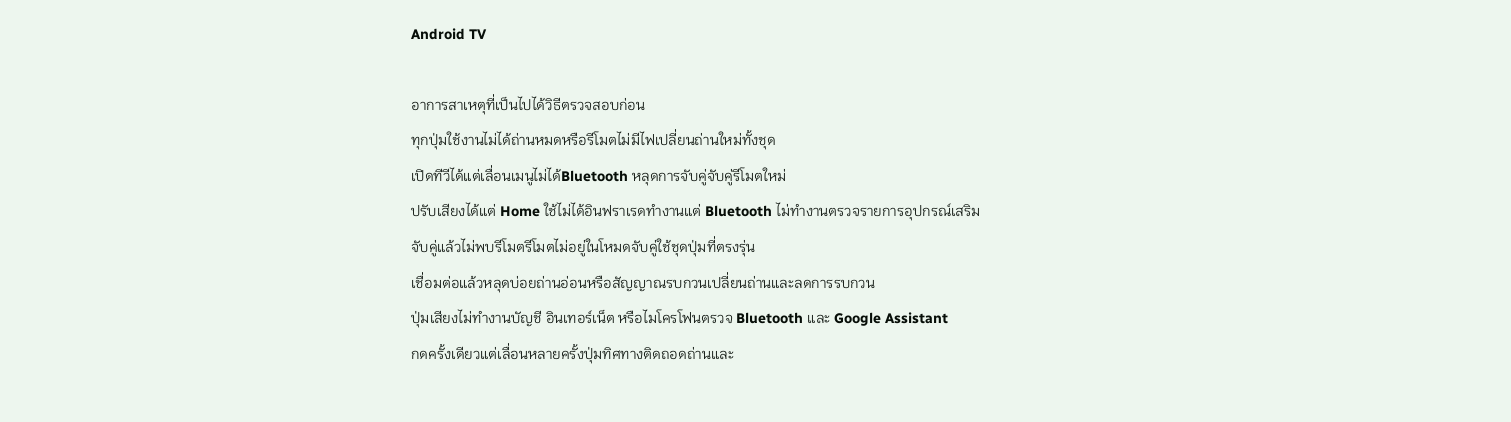Android TV

อาการสาเหตุที่เป็นไปได้วิธีตรวจสอบก่อน
ทุกปุ่มใช้งานไม่ได้ถ่านหมดหรือรีโมตไม่มีไฟเปลี่ยนถ่านใหม่ทั้งชุด
เปิดทีวีได้แต่เลื่อนเมนูไม่ได้Bluetooth หลุดการจับคู่จับคู่รีโมตใหม่
ปรับเสียงได้แต่ Home ใช้ไม่ได้อินฟราเรดทำงานแต่ Bluetooth ไม่ทำงานตรวจรายการอุปกรณ์เสริม
จับคู่แล้วไม่พบรีโมตรีโมตไม่อยู่ในโหมดจับคู่ใช้ชุดปุ่มที่ตรงรุ่น
เชื่อมต่อแล้วหลุดบ่อยถ่านอ่อนหรือสัญญาณรบกวนเปลี่ยนถ่านและลดการรบกวน
ปุ่มเสียงไม่ทำงานบัญชี อินเทอร์เน็ต หรือไมโครโฟนตรวจ Bluetooth และ Google Assistant
กดครั้งเดียวแต่เลื่อนหลายครั้งปุ่มทิศทางติดถอดถ่านและ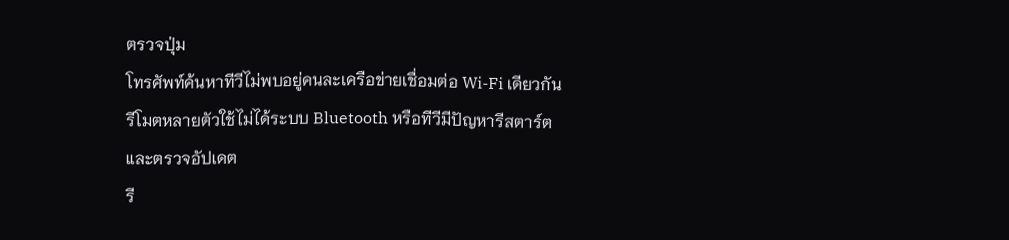ตรวจปุ่ม
โทรศัพท์ค้นหาทีวีไม่พบอยู่คนละเครือข่ายเชื่อมต่อ Wi-Fi เดียวกัน
รีโมตหลายตัวใช้ไม่ได้ระบบ Bluetooth หรือทีวีมีปัญหารีสตาร์ตและตรวจอัปเดต
รี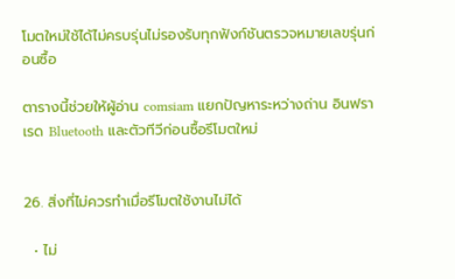โมตใหม่ใช้ได้ไม่ครบรุ่นไม่รองรับทุกฟังก์ชันตรวจหมายเลขรุ่นก่อนซื้อ

ตารางนี้ช่วยให้ผู้อ่าน comsiam แยกปัญหาระหว่างถ่าน อินฟราเรด Bluetooth และตัวทีวีก่อนซื้อรีโมตใหม่


26. สิ่งที่ไม่ควรทำเมื่อรีโมตใช้งานไม่ได้

  • ไม่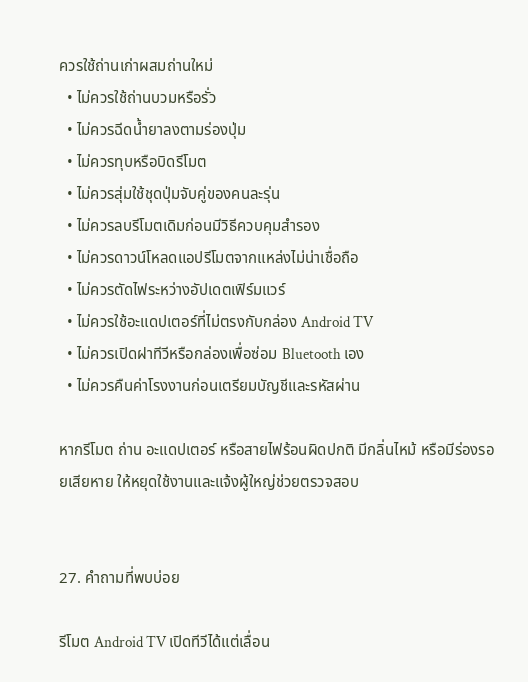ควรใช้ถ่านเก่าผสมถ่านใหม่
  • ไม่ควรใช้ถ่านบวมหรือรั่ว
  • ไม่ควรฉีดน้ำยาลงตามร่องปุ่ม
  • ไม่ควรทุบหรือบิดรีโมต
  • ไม่ควรสุ่มใช้ชุดปุ่มจับคู่ของคนละรุ่น
  • ไม่ควรลบรีโมตเดิมก่อนมีวิธีควบคุมสำรอง
  • ไม่ควรดาวน์โหลดแอปรีโมตจากแหล่งไม่น่าเชื่อถือ
  • ไม่ควรตัดไฟระหว่างอัปเดตเฟิร์มแวร์
  • ไม่ควรใช้อะแดปเตอร์ที่ไม่ตรงกับกล่อง Android TV
  • ไม่ควรเปิดฝาทีวีหรือกล่องเพื่อซ่อม Bluetooth เอง
  • ไม่ควรคืนค่าโรงงานก่อนเตรียมบัญชีและรหัสผ่าน

หากรีโมต ถ่าน อะแดปเตอร์ หรือสายไฟร้อนผิดปกติ มีกลิ่นไหม้ หรือมีร่องรอยเสียหาย ให้หยุดใช้งานและแจ้งผู้ใหญ่ช่วยตรวจสอบ


27. คำถามที่พบบ่อย

รีโมต Android TV เปิดทีวีได้แต่เลื่อน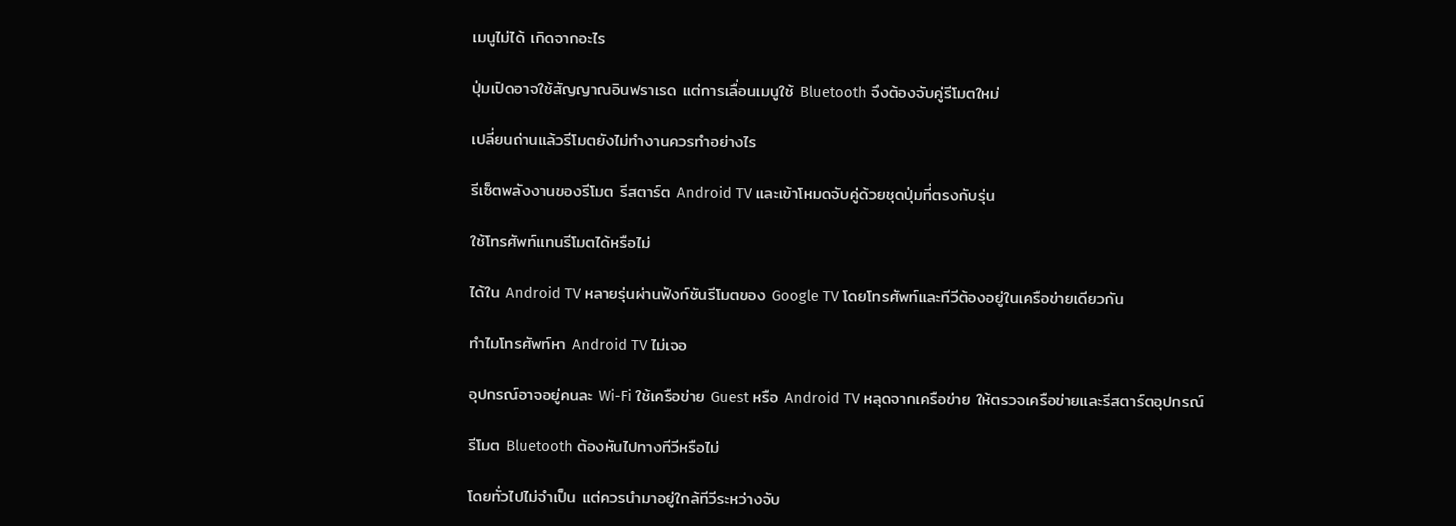เมนูไม่ได้ เกิดจากอะไร

ปุ่มเปิดอาจใช้สัญญาณอินฟราเรด แต่การเลื่อนเมนูใช้ Bluetooth จึงต้องจับคู่รีโมตใหม่

เปลี่ยนถ่านแล้วรีโมตยังไม่ทำงานควรทำอย่างไร

รีเซ็ตพลังงานของรีโมต รีสตาร์ต Android TV และเข้าโหมดจับคู่ด้วยชุดปุ่มที่ตรงกับรุ่น

ใช้โทรศัพท์แทนรีโมตได้หรือไม่

ได้ใน Android TV หลายรุ่นผ่านฟังก์ชันรีโมตของ Google TV โดยโทรศัพท์และทีวีต้องอยู่ในเครือข่ายเดียวกัน

ทำไมโทรศัพท์หา Android TV ไม่เจอ

อุปกรณ์อาจอยู่คนละ Wi-Fi ใช้เครือข่าย Guest หรือ Android TV หลุดจากเครือข่าย ให้ตรวจเครือข่ายและรีสตาร์ตอุปกรณ์

รีโมต Bluetooth ต้องหันไปทางทีวีหรือไม่

โดยทั่วไปไม่จำเป็น แต่ควรนำมาอยู่ใกล้ทีวีระหว่างจับ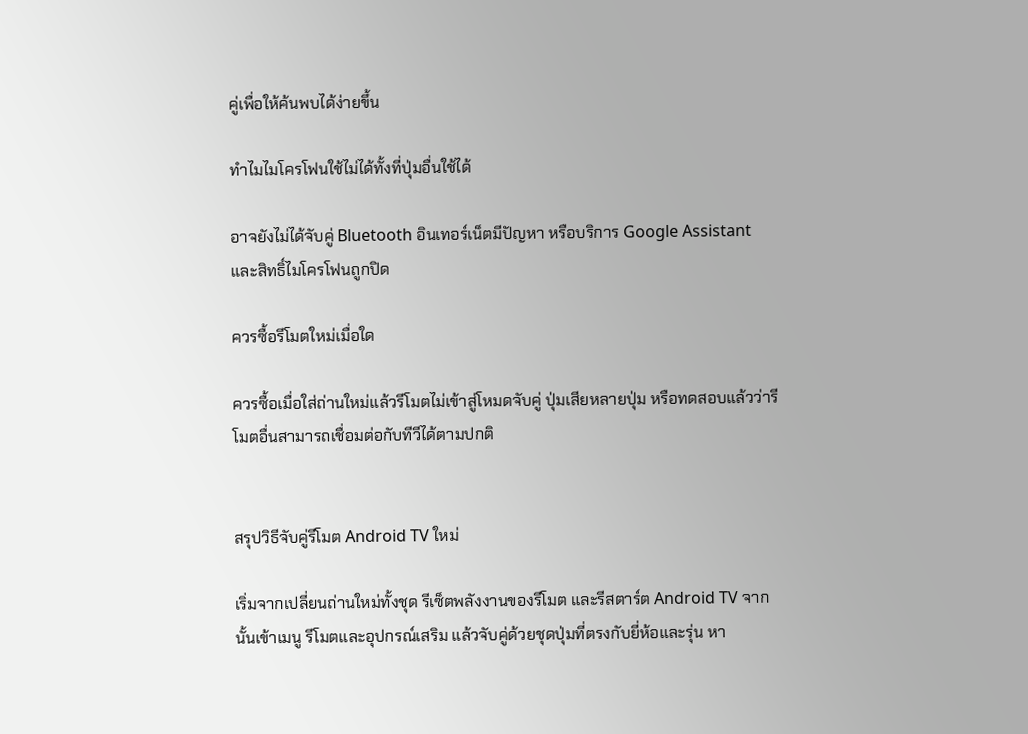คู่เพื่อให้ค้นพบได้ง่ายขึ้น

ทำไมไมโครโฟนใช้ไม่ได้ทั้งที่ปุ่มอื่นใช้ได้

อาจยังไม่ได้จับคู่ Bluetooth อินเทอร์เน็ตมีปัญหา หรือบริการ Google Assistant และสิทธิ์ไมโครโฟนถูกปิด

ควรซื้อรีโมตใหม่เมื่อใด

ควรซื้อเมื่อใส่ถ่านใหม่แล้วรีโมตไม่เข้าสู่โหมดจับคู่ ปุ่มเสียหลายปุ่ม หรือทดสอบแล้วว่ารีโมตอื่นสามารถเชื่อมต่อกับทีวีได้ตามปกติ


สรุปวิธีจับคู่รีโมต Android TV ใหม่

เริ่มจากเปลี่ยนถ่านใหม่ทั้งชุด รีเซ็ตพลังงานของรีโมต และรีสตาร์ต Android TV จากนั้นเข้าเมนู รีโมตและอุปกรณ์เสริม แล้วจับคู่ด้วยชุดปุ่มที่ตรงกับยี่ห้อและรุ่น หา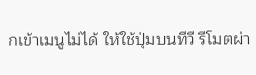กเข้าเมนูไม่ได้ ให้ใช้ปุ่มบนทีวี รีโมตผ่า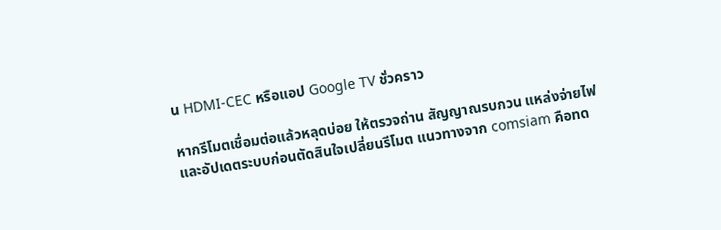น HDMI-CEC หรือแอป Google TV ชั่วคราว

หากรีโมตเชื่อมต่อแล้วหลุดบ่อย ให้ตรวจถ่าน สัญญาณรบกวน แหล่งจ่ายไฟ และอัปเดตระบบก่อนตัดสินใจเปลี่ยนรีโมต แนวทางจาก comsiam คือทด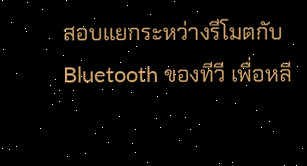สอบแยกระหว่างรีโมตกับ Bluetooth ของทีวี เพื่อหลี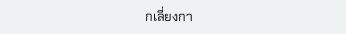กเลี่ยงกา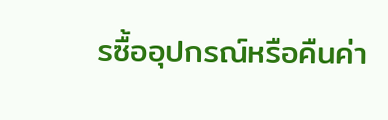รซื้ออุปกรณ์หรือคืนค่า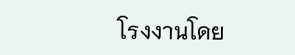โรงงานโดย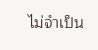ไม่จำเป็น